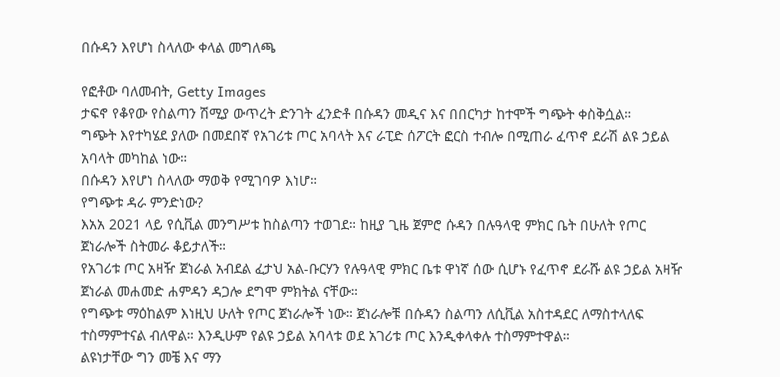በሱዳን እየሆነ ስላለው ቀላል መግለጫ

የፎቶው ባለመብት, Getty Images
ታፍኖ የቆየው የስልጣን ሽሚያ ውጥረት ድንገት ፈንድቶ በሱዳን መዲና እና በበርካታ ከተሞች ግጭት ቀስቅሷል።
ግጭት እየተካሄደ ያለው በመደበኛ የአገሪቱ ጦር አባላት እና ራፒድ ሰፖርት ፎርስ ተብሎ በሚጠራ ፈጥኖ ደራሽ ልዩ ኃይል አባላት መካከል ነው።
በሱዳን እየሆነ ስላለው ማወቅ የሚገባዎ እነሆ።
የግጭቱ ዳራ ምንድነው?
እአአ 2021 ላይ የሲቪል መንግሥቱ ከስልጣን ተወገደ። ከዚያ ጊዜ ጀምሮ ሱዳን በሉዓላዊ ምክር ቤት በሁለት የጦር ጀነራሎች ስትመራ ቆይታለች።
የአገሪቱ ጦር አዛዥ ጀነራል አብደል ፈታህ አል-ቡርሃን የሉዓላዊ ምክር ቤቱ ዋነኛ ሰው ሲሆኑ የፈጥኖ ደራሹ ልዩ ኃይል አዛዥ ጀነራል መሐመድ ሐምዳን ዳጋሎ ደግሞ ምክትል ናቸው።
የግጭቱ ማዕከልም እነዚህ ሁለት የጦር ጀነራሎች ነው። ጀነራሎቹ በሱዳን ስልጣን ለሲቪል አስተዳደር ለማስተላለፍ ተስማምተናል ብለዋል። እንዲሁም የልዩ ኃይል አባላቱ ወደ አገሪቱ ጦር እንዲቀላቀሉ ተስማምተዋል።
ልዩነታቸው ግን መቼ እና ማን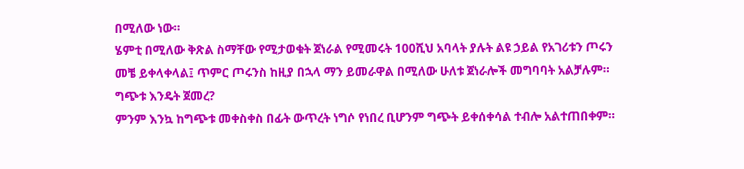በሚለው ነው።
ሄምቲ በሚለው ቅጽል ስማቸው የሚታወቁት ጀነራል የሚመሩት 100ሺህ አባላት ያሉት ልዩ ኃይል የአገሪቱን ጦሩን መቼ ይቀላቀላል፤ ጥምር ጦሩንስ ከዚያ በኋላ ማን ይመራዋል በሚለው ሁለቱ ጀነራሎች መግባባት አልቻሉም።
ግጭቱ እንዴት ጀመረ?
ምንም እንኳ ከግጭቱ መቀስቀስ በፊት ውጥረት ነግሶ የነበረ ቢሆንም ግጭት ይቀሰቀሳል ተብሎ አልተጠበቀም።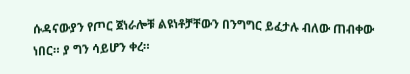ሱዳናውያን የጦር ጀነራሎቹ ልዩነቶቻቸውን በንግግር ይፈታሉ ብለው ጠብቀው ነበር። ያ ግን ሳይሆን ቀረ።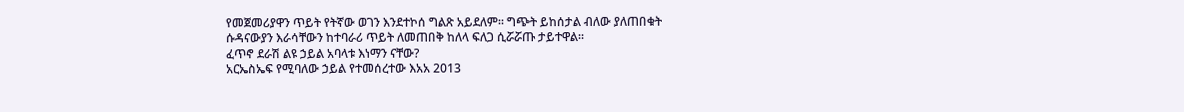የመጀመሪያዋን ጥይት የትኛው ወገን እንደተኮሰ ግልጽ አይደለም። ግጭት ይከሰታል ብለው ያለጠበቁት ሱዳናውያን እራሳቸውን ከተባራሪ ጥይት ለመጠበቅ ከለላ ፍለጋ ሲሯሯጡ ታይተዋል።
ፈጥኖ ደራሽ ልዩ ኃይል አባላቱ እነማን ናቸው?
አርኤስኤፍ የሚባለው ኃይል የተመሰረተው እአአ 2013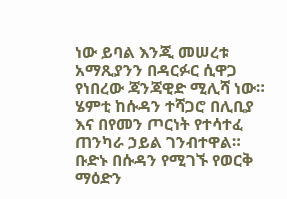ነው ይባል እንጂ መሠረቱ አማጺያንን በዳርፉር ሲዋጋ የነበረው ጃንጃዊድ ሚሊሻ ነው።
ሄምቲ ከሱዳን ተሻጋሮ በሊቢያ እና በየመን ጦርነት የተሳተፈ ጠንካራ ኃይል ገንብተዋል። ቡድኑ በሱዳን የሚገኙ የወርቅ ማዕድን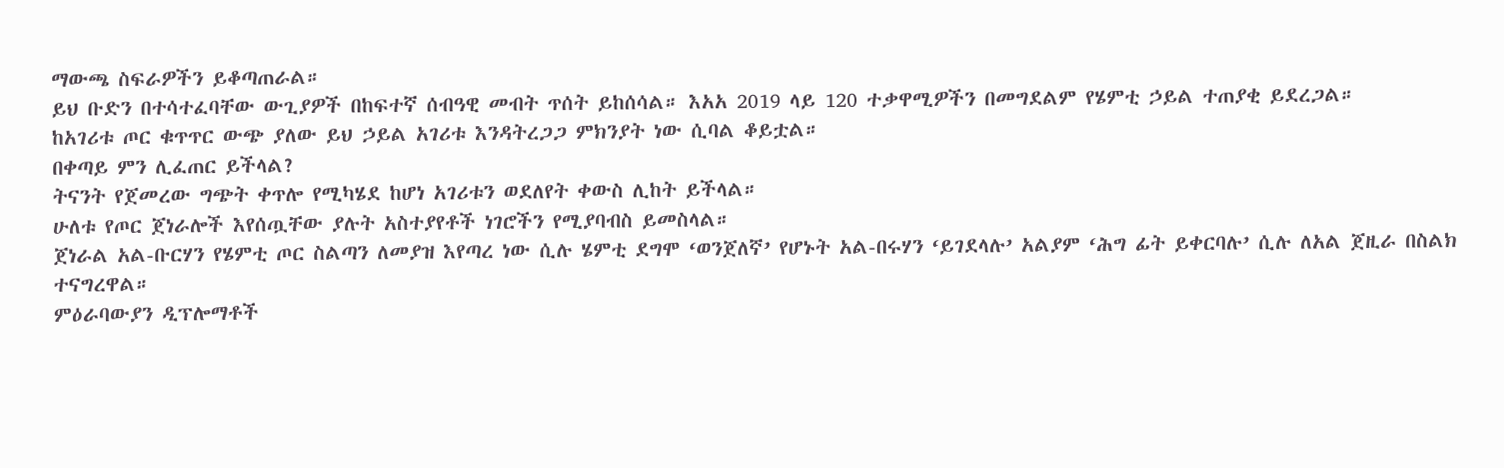ማውጫ ስፍራዎችን ይቆጣጠራል።
ይህ ቡድን በተሳተፈባቸው ውጊያዎች በከፍተኛ ሰብዓዊ መብት ጥሰት ይከሰሳል። እአአ 2019 ላይ 120 ተቃዋሚዎችን በመግደልም የሄምቲ ኃይል ተጠያቂ ይደረጋል።
ከአገሪቱ ጦር ቁጥጥር ውጭ ያለው ይህ ኃይል አገሪቱ እንዳትረጋጋ ምክንያት ነው ሲባል ቆይቷል።
በቀጣይ ምን ሊፈጠር ይችላል?
ትናንት የጀመረው ግጭት ቀጥሎ የሚካሄደ ከሆነ አገሪቱን ወደለየት ቀውስ ሊከት ይችላል።
ሁለቱ የጦር ጀነራሎች እየሰጧቸው ያሉት አስተያየቶች ነገሮችን የሚያባብስ ይመስላል።
ጀነራል አል-ቡርሃን የሄምቲ ጦር ስልጣን ለመያዝ እየጣረ ነው ሲሉ ሄምቲ ደግሞ ‘ወንጀለኛ’ የሆኑት አል-በሩሃን ‘ይገደላሉ’ አልያም ‘ሕግ ፊት ይቀርባሉ’ ሲሉ ለአል ጀዚራ በስልክ ተናግረዋል።
ምዕራባውያን ዲፕሎማቶች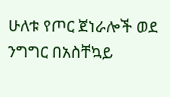ሁለቱ የጦር ጀነራሎች ወደ ንግግር በአስቸኳይ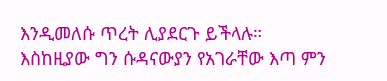እንዲመለሱ ጥረት ሊያደርጉ ይችላሉ።
እስከዚያው ግን ሱዳናውያን የአገራቸው እጣ ምን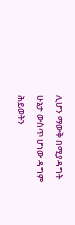ሊሆን ማውቅ በሚያዳግት ሁኔታ ውስጥ ሆነው ዳግም ሕይወትን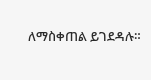ለማስቀጠል ይገደዳሉ።